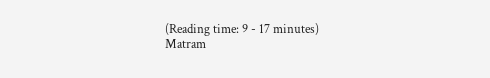(Reading time: 9 - 17 minutes)
Matram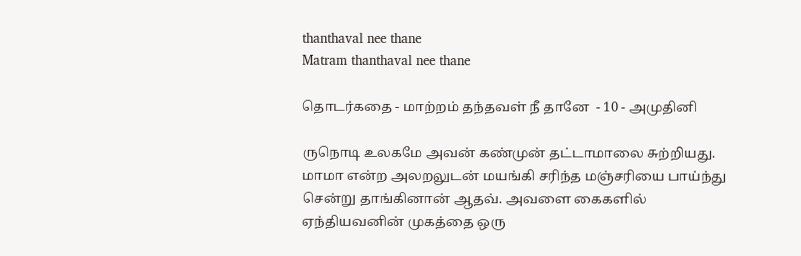thanthaval nee thane
Matram thanthaval nee thane

தொடர்கதை - மாற்றம் தந்தவள் நீ தானே  - 10 - அமுதினி

ருநொடி உலகமே அவன் கண்முன் தட்டாமாலை சுற்றியது. மாமா என்ற அலறலுடன் மயங்கி சரிந்த மஞ்சரியை பாய்ந்து சென்று தாங்கினான் ஆதவ். அவளை கைகளில் ஏந்தியவனின் முகத்தை ஒரு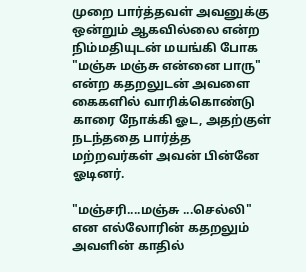முறை பார்த்தவள் அவனுக்கு ஒன்றும் ஆகவில்லை என்ற நிம்மதியுடன் மயங்கி போக "மஞ்சு மஞ்சு என்னை பாரு" என்ற கதறலுடன் அவளை கைகளில் வாரிக்கொண்டு காரை நோக்கி ஓட, அதற்குள் நடந்ததை பார்த்த மற்றவர்கள் அவன் பின்னே ஓடினர்.

"மஞ்சரி....மஞ்சு ...செல்லி" என எல்லோரின் கதறலும் அவளின் காதில்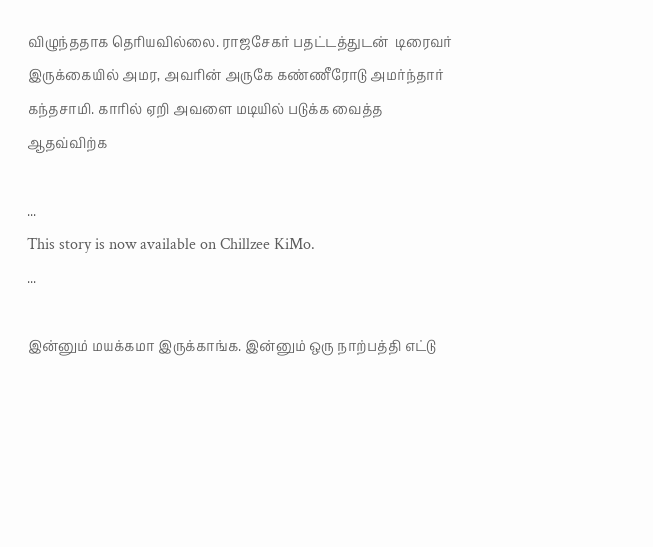விழுந்ததாக தெரியவில்லை. ராஜசேகர் பதட்டத்துடன்  டிரைவர் இருக்கையில் அமர, அவரின் அருகே கண்ணீரோடு அமர்ந்தார் கந்தசாமி. காரில் ஏறி அவளை மடியில் படுக்க வைத்த ஆதவ்விற்க

...
This story is now available on Chillzee KiMo.
...

இன்னும் மயக்கமா இருக்காங்க. இன்னும் ஒரு நாற்பத்தி எட்டு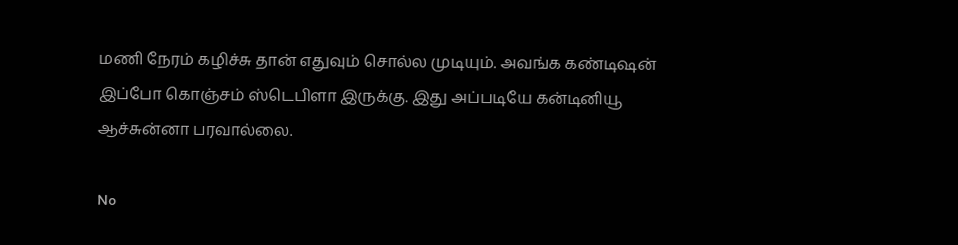மணி நேரம் கழிச்சு தான் எதுவும் சொல்ல முடியும். அவங்க கண்டிஷன் இப்போ கொஞ்சம் ஸ்டெபிளா இருக்கு. இது அப்படியே கன்டினியூ ஆச்சுன்னா பரவால்லை.

No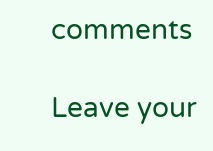comments

Leave your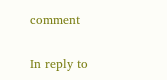comment

In reply to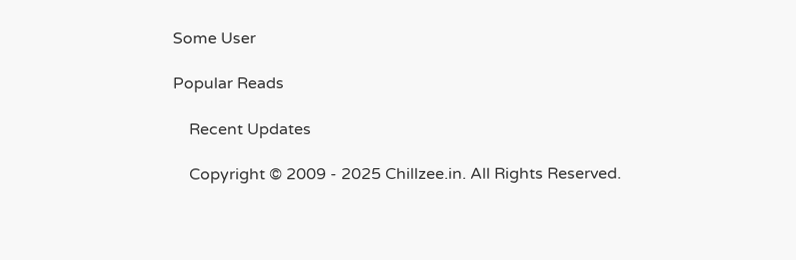Some User

Popular Reads

    Recent Updates

    Copyright © 2009 - 2025 Chillzee.in. All Rights Reserved.